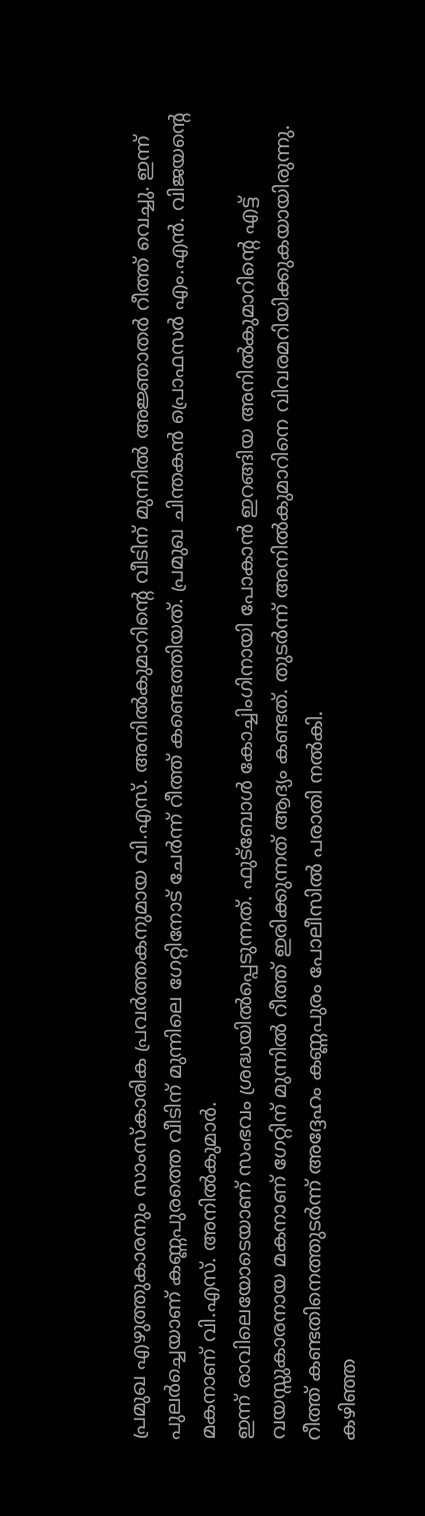പ്രമുഖ എഴുത്തുകാരനും സാംസ്കാരിക പ്രവർത്തകനുമായ വി.എസ്. അനിൽകുമാറിന്റെ വീടിന് മുന്നിൽ അജ്ഞാതർ റീത്ത് വെച്ചു. ഇന്ന് പുലർച്ചെയാണ് കണ്ണപുരത്തെ വീടിന് മുന്നിലെ ഗേറ്റിനോട് ചേർന്ന് റീത്ത് കണ്ടെത്തിയത്. പ്രമുഖ ചിന്തകൻ പ്രൊഫസർ എം.എൻ. വിജയന്റെ മകനാണ് വി.എസ്. അനിൽകുമാർ.
ഇന്ന് രാവിലെയോടെയാണ് സംഭവം ശ്രദ്ധയിൽപ്പെടുന്നത്. ഫുട്ബോൾ കോച്ചിംഗിനായി പോകാൻ ഇറങ്ങിയ അനിൽകുമാറിന്റെ എട്ട് വയസ്സുകാരനായ മകനാണ് ഗേറ്റിന് മുന്നിൽ റീത്ത് ഇരിക്കുന്നത് ആദ്യം കണ്ടത്. തുടർന്ന് അനിൽകുമാറിനെ വിവരമറിയിക്കുകയായിരുന്നു. റീത്ത് കണ്ടതിനെത്തുടർന്ന് അദ്ദേഹം കണ്ണപുരം പോലീസിൽ പരാതി നൽകി.
കഴിഞ്ഞ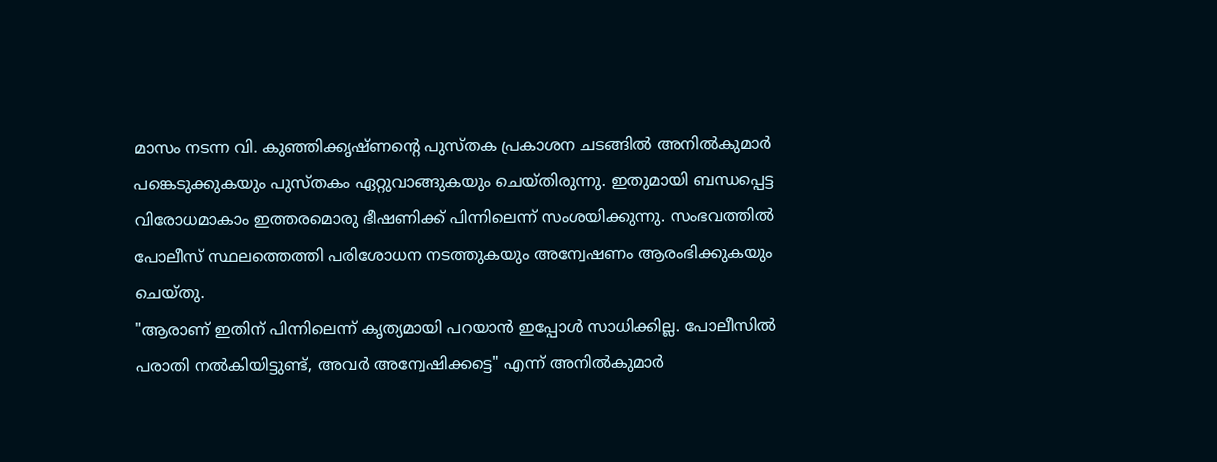മാസം നടന്ന വി. കുഞ്ഞിക്കൃഷ്ണന്റെ പുസ്തക പ്രകാശന ചടങ്ങിൽ അനിൽകുമാർ പങ്കെടുക്കുകയും പുസ്തകം ഏറ്റുവാങ്ങുകയും ചെയ്തിരുന്നു. ഇതുമായി ബന്ധപ്പെട്ട വിരോധമാകാം ഇത്തരമൊരു ഭീഷണിക്ക് പിന്നിലെന്ന് സംശയിക്കുന്നു. സംഭവത്തിൽ പോലീസ് സ്ഥലത്തെത്തി പരിശോധന നടത്തുകയും അന്വേഷണം ആരംഭിക്കുകയും ചെയ്തു.
"ആരാണ് ഇതിന് പിന്നിലെന്ന് കൃത്യമായി പറയാൻ ഇപ്പോൾ സാധിക്കില്ല. പോലീസിൽ പരാതി നൽകിയിട്ടുണ്ട്, അവർ അന്വേഷിക്കട്ടെ" എന്ന് അനിൽകുമാർ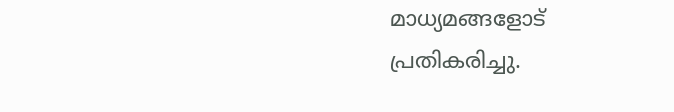മാധ്യമങ്ങളോട് പ്രതികരിച്ചു.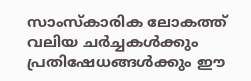സാംസ്കാരിക ലോകത്ത് വലിയ ചർച്ചകൾക്കും പ്രതിഷേധങ്ങൾക്കും ഈ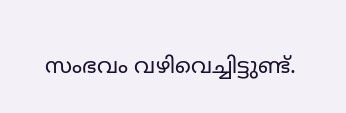സംഭവം വഴിവെച്ചിട്ടുണ്ട്.